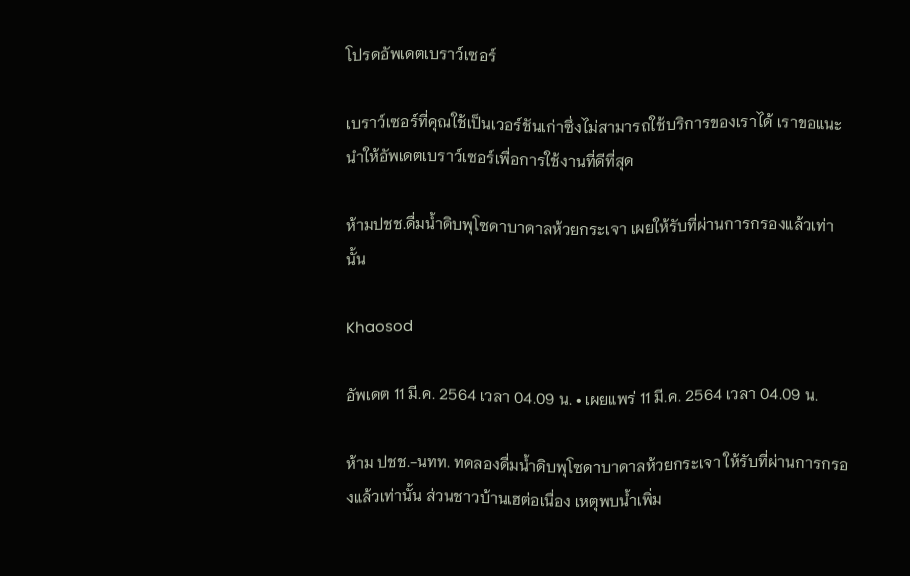โปรดอัพเดตเบราว์เซอร์

เบราว์เซอร์ที่คุณใช้เป็นเวอร์ชันเก่าซึ่งไม่สามารถใช้บริการของเราได้ เราขอแนะนำให้อัพเดตเบราว์เซอร์เพื่อการใช้งานที่ดีที่สุด

ห้ามปชช.ดื่มน้ำดิบพุโซดาบาดาลห้วยกระเจา เผยให้รับที่ผ่านการกรองแล้วเท่านั้น

Khaosod

อัพเดต 11 มี.ค. 2564 เวลา 04.09 น. • เผยแพร่ 11 มี.ค. 2564 เวลา 04.09 น.

ห้าม ปชช.-นทท. ทดลองดื่มน้ำดิบพุโซดาบาดาลห้วยกระเจา ให้รับที่ผ่านการกรองแล้วเท่านั้น ส่วนชาวบ้านเฮต่อเนื่อง เหตุพบน้ำเพิ่ม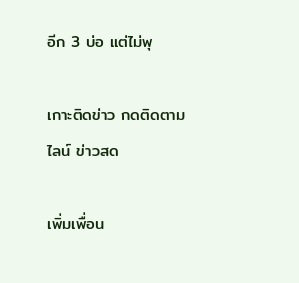อีก 3 บ่อ แต่ไม่พุ

เกาะติดข่าว กดติดตามไลน์ ข่าวสด

เพิ่มเพื่อน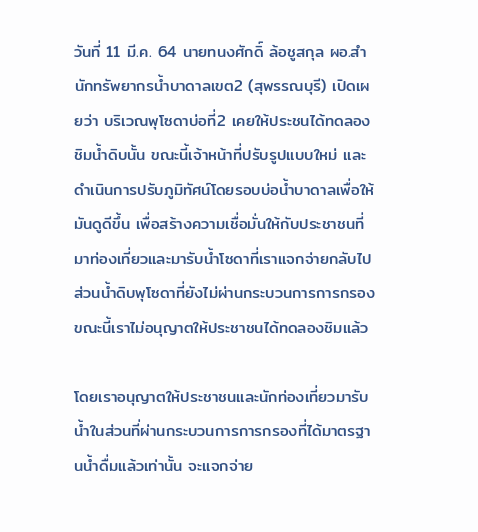วันที่ 11 มี.ค. 64 นายทนงศักดิ์ ล้อชูสกุล ผอ.สำนักทรัพยากรน้ำบาดาลเขต2 (สุพรรณบุรี) เปิดเผยว่า บริเวณพุโซดาบ่อที่2 เคยให้ประชนได้ทดลองชิมน้ำดิบนั้น ขณะนี้เจ้าหน้าที่ปรับรูปแบบใหม่ และดำเนินการปรับภูมิทัศน์โดยรอบบ่อน้ำบาดาลเพื่อให้มันดูดีขึ้น เพื่อสร้างความเชื่อมั่นให้กับประชาชนที่มาท่องเที่ยวและมารับน้ำโซดาที่เราแจกจ่ายกลับไป ส่วนน้ำดิบพุโซดาที่ยังไม่ผ่านกระบวนการการกรอง ขณะนี้เราไม่อนุญาตให้ประชาชนได้ทดลองชิมแล้ว

โดยเราอนุญาตให้ประชาชนและนักท่องเที่ยวมารับน้ำในส่วนที่ผ่านกระบวนการการกรองที่ได้มาตรฐานน้ำดื่มแล้วเท่านั้น จะแจกจ่าย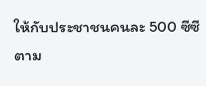ให้กับประชาชนคนละ 500 ซีซีตาม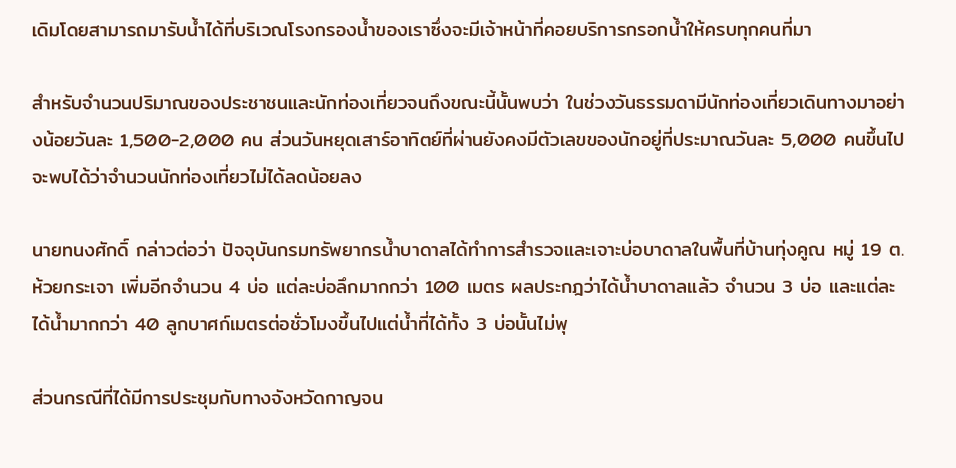เดิมโดยสามารถมารับน้ำได้ที่บริเวณโรงกรองน้ำของเราซึ่งจะมีเจ้าหน้าที่คอยบริการกรอกน้ำให้ครบทุกคนที่มา

สำหรับจำนวนปริมาณของประชาชนและนักท่องเที่ยวจนถึงขณะนี้นั้นพบว่า ในช่วงวันธรรมดามีนักท่องเที่ยวเดินทางมาอย่างน้อยวันละ 1,500-2,000 คน ส่วนวันหยุดเสาร์อาทิตย์ที่ผ่านยังคงมีตัวเลขของนักอยู่ที่ประมาณวันละ 5,000 คนขึ้นไป จะพบได้ว่าจำนวนนักท่องเที่ยวไม่ได้ลดน้อยลง

นายทนงศักดิ์ กล่าวต่อว่า ปัจจุบันกรมทรัพยากรน้ำบาดาลได้ทำการสำรวจและเจาะบ่อบาดาลในพื้นที่บ้านทุ่งคูณ หมู่ 19 ต.ห้วยกระเจา เพิ่มอีกจำนวน 4 บ่อ แต่ละบ่อลึกมากกว่า 100 เมตร ผลประกฎว่าได้น้ำบาดาลแล้ว จำนวน 3 บ่อ และแต่ละได้น้ำมากกว่า 40 ลูกบาศก์เมตรต่อชั่วโมงขึ้นไปแต่น้ำที่ได้ทั้ง 3 บ่อนั้นไม่พุ

ส่วนกรณีที่ได้มีการประชุมกับทางจังหวัดกาญจน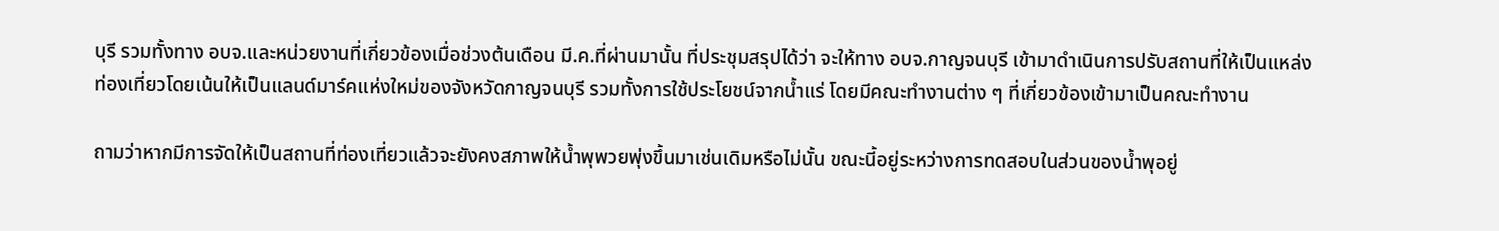บุรี รวมทั้งทาง อบจ.และหน่วยงานที่เกี่ยวข้องเมื่อช่วงต้นเดือน มี.ค.ที่ผ่านมานั้น ที่ประชุมสรุปได้ว่า จะให้ทาง อบจ.กาญจนบุรี เข้ามาดำเนินการปรับสถานที่ให้เป็นแหล่งท่องเที่ยวโดยเน้นให้เป็นแลนด์มาร์คแห่งใหม่ของจังหวัดกาญจนบุรี รวมทั้งการใช้ประโยชน์จากน้ำแร่ โดยมีคณะทำงานต่าง ๆ ที่เกี่ยวข้องเข้ามาเป็นคณะทำงาน

ถามว่าหากมีการจัดให้เป็นสถานที่ท่องเที่ยวแล้วจะยังคงสภาพให้น้ำพุพวยพุ่งขึ้นมาเช่นเดิมหรือไม่นั้น ขณะนี้อยู่ระหว่างการทดสอบในส่วนของน้ำพุอยู่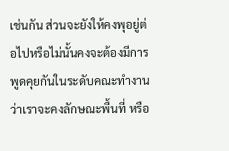เช่นกัน ส่วนจะยังให้คงพุอยู่ต่อไปหรือไม่นั้นคงจะต้องมีการพูดคุยกันในระดับคณะทำงานว่าเราจะคงลักษณะพื้นที่ หรือ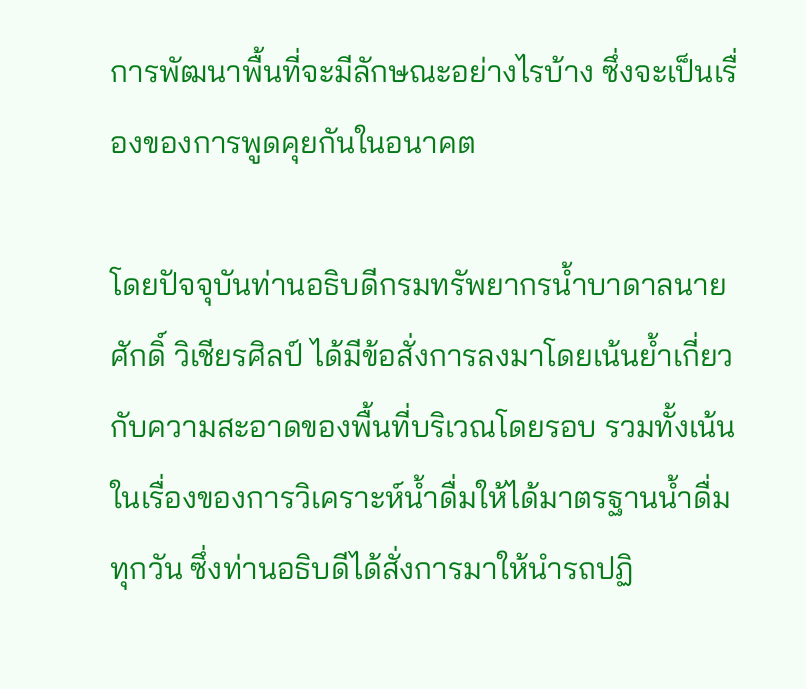การพัฒนาพื้นที่จะมีลักษณะอย่างไรบ้าง ซึ่งจะเป็นเรื่องของการพูดคุยกันในอนาคต

โดยปัจจุบันท่านอธิบดีกรมทรัพยากรน้ำบาดาลนายศักดิ์ วิเชียรศิลป์ ได้มีข้อสั่งการลงมาโดยเน้นย้ำเกี่ยวกับความสะอาดของพื้นที่บริเวณโดยรอบ รวมทั้งเน้นในเรื่องของการวิเคราะห์น้ำดื่มให้ได้มาตรฐานน้ำดื่มทุกวัน ซึ่งท่านอธิบดีได้สั่งการมาให้นำรถปฏิ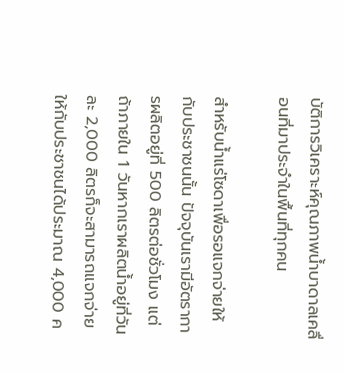บัติการวิเคราะห์คุณภาพน้ำบาดาลเคลื่อนที่มาประจำในพื้นที่ทุกคน

สำหรับน้ำแร่โซดาเพื่อรอแจกจ่ายให้กับประชาชนนั้น ปัจจุบันเรามีอัตราการผลิตอยู่ที่ 500 ลิตรต่อชั่วโมง แต่ถ้าภายใน 1 วันหากเราผลิตน้ำอยู่ที่วันละ 2,000 ลิตรก็จะสามารถแจกจ่ายให้กับประชาชนได้ประมาณ 4,000 ค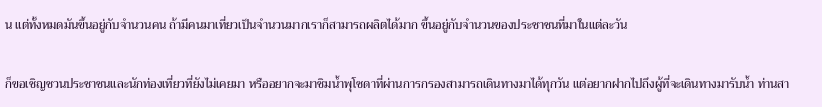น แต่ทั้งหมดมันขึ้นอยู่กับจำนวนคน ถ้ามีคนมาเที่ยวเป็นจำนวนมากเราก็สามารถผลิตได้มาก ขึ้นอยู่กับจำนวนของประชาชนที่มาในแต่ละวัน

ก็ขอเชิญชวนประชาชนและนักท่องเที่ยวที่ยังไม่เคยมา หรืออยากจะมาชิมน้ำพุโซดาที่ผ่านการกรองสามารถเดินทางมาได้ทุกวัน แต่อยากฝากไปถึงผู้ที่จะเดินทางมารับน้ำ ท่านสา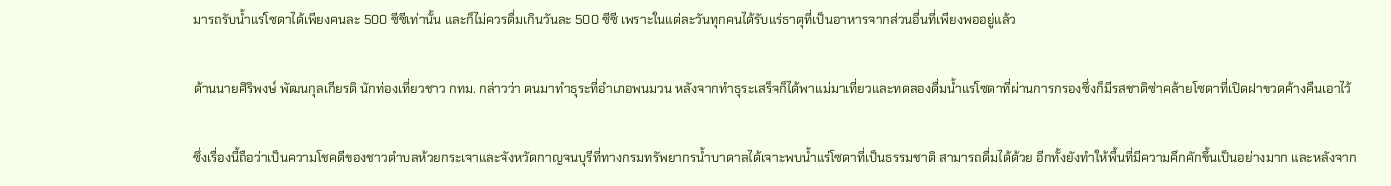มารถรับน้ำแร่โซดาได้เพียงคนละ 500 ซีซีเท่านั้น และก็ไม่ควรดื่มเกินวันละ 500 ซีซี เพราะในแต่ละวันทุกคนได้รับแร่ธาตุที่เป็นอาหารจากส่วนอื่นที่เพียงพออยู่แล้ว

ด้านนายศิริพงษ์ พัฒนกุลเกียรติ นักท่องเที่ยวชาว กทม. กล่าวว่า ตนมาทำธุระที่อำเภอพนมวน หลังจากทำธุระเสร็จก็ได้พาแม่มาเที่ยวและทดลองดื่มน้ำแร่โซดาที่ผ่านการกรองซึ่งก็มีรสชาติซ่าคล้ายโซดาที่เปิดฝาขวดค้างคืนเอาไว้

ซึ่งเรื่องนี้ถือว่าเป็นความโชคดีของชาวตำบลห้วยกระเจาและจังหวัดกาญจนบุรีที่ทางกรมทรัพยากรน้ำบาดาลได้เจาะพบน้ำแร่โซดาที่เป็นธรรมชาติ สามารถดื่มได้ด้วย อีกทั้งยังทำให้พื้นที่มีความคึกคักขึ้นเป็นอย่างมาก และหลังจาก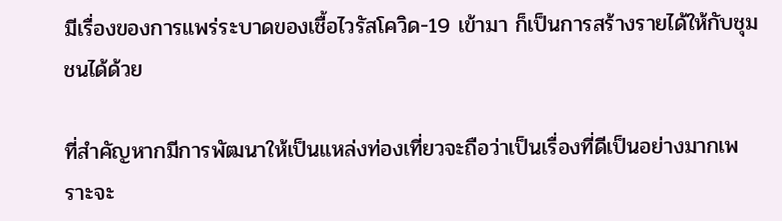มีเรื่องของการแพร่ระบาดของเชื้อไวรัสโควิด-19 เข้ามา ก็เป็นการสร้างรายได้ให้กับชุมชนได้ด้วย

ที่สำคัญหากมีการพัฒนาให้เป็นแหล่งท่องเที่ยวจะถือว่าเป็นเรื่องที่ดีเป็นอย่างมากเพราะจะ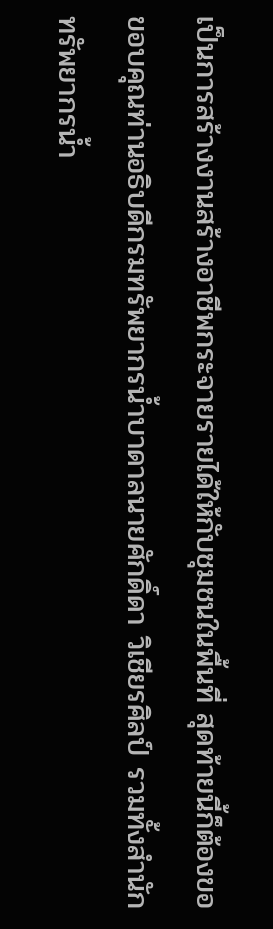เป็นการสร้างงานสร้างอาชีพกระจายรายได้ให้กับชุมชนในพื้นที่ สุดท้ายนี้ก็ต้องขอขอบคุณท่านอธิบดีกรมทรัพยากรน้ำบาดาลนายศักดิ์ดา วิเชียรศิลป์ รวมทั้งสำนักทรัพยากรน้ำ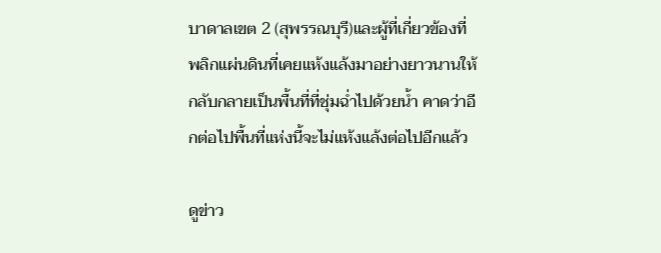บาดาลเขต 2 (สุพรรณบุรี)และผู้ที่เกี่ยวข้องที่พลิกแผ่นดินที่เคยแห้งแล้งมาอย่างยาวนานให้กลับกลายเป็นพื้นที่ที่ชุ่มฉ่ำไปด้วยน้ำ คาดว่าอีกต่อไปพื้นที่แห่งนี้จะไม่แห้งแล้งต่อไปอีกแล้ว

ดูข่าว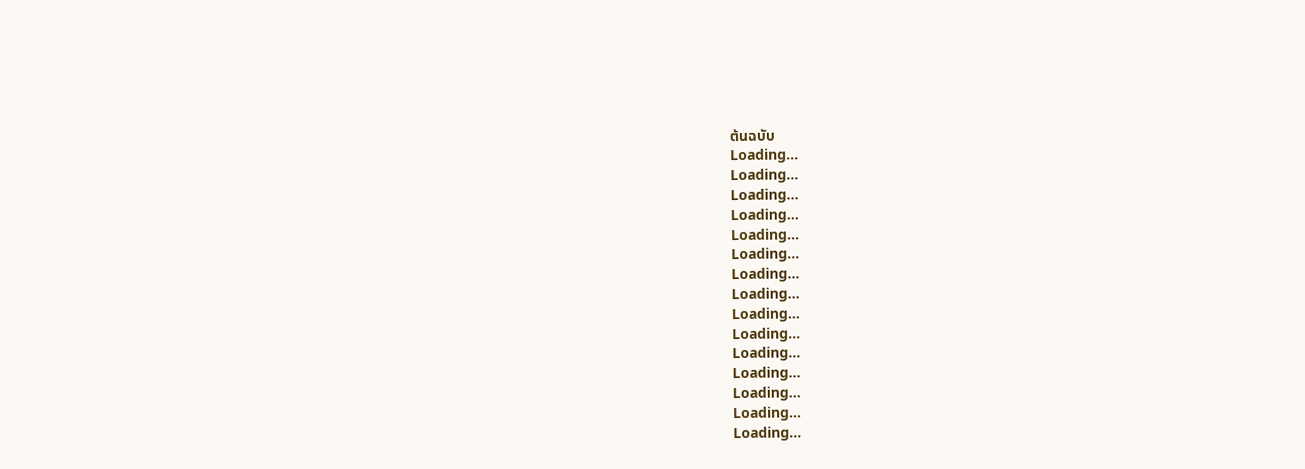ต้นฉบับ
Loading...
Loading...
Loading...
Loading...
Loading...
Loading...
Loading...
Loading...
Loading...
Loading...
Loading...
Loading...
Loading...
Loading...
Loading...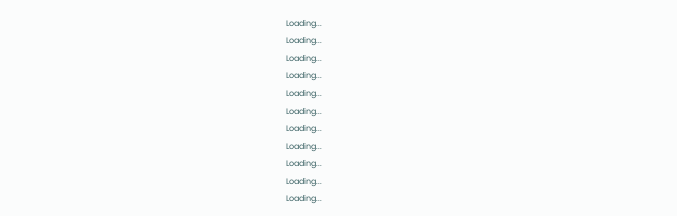Loading...
Loading...
Loading...
Loading...
Loading...
Loading...
Loading...
Loading...
Loading...
Loading...
Loading...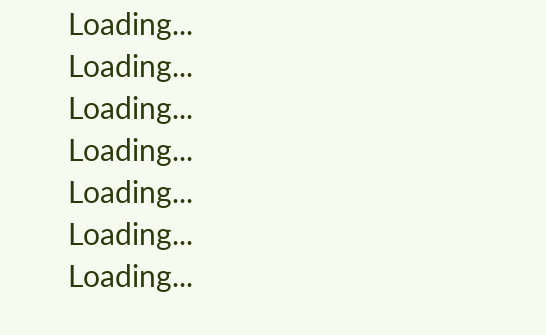Loading...
Loading...
Loading...
Loading...
Loading...
Loading...
Loading...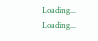Loading...
Loading...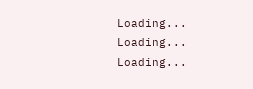Loading...
Loading...
Loading...